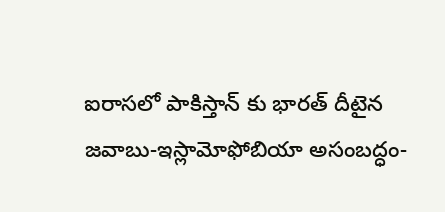ఐరాసలో పాకిస్తాన్ కు భారత్ దీటైన జవాబు-ఇస్లామోఫోబియా అసంబద్ధం-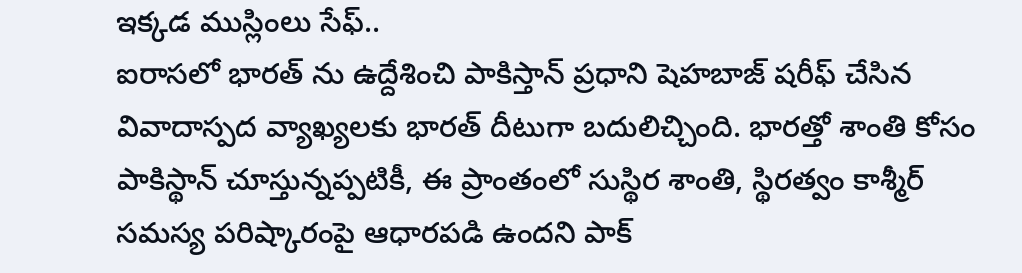ఇక్కడ ముస్లింలు సేఫ్..
ఐరాసలో భారత్ ను ఉద్దేశించి పాకిస్తాన్ ప్రధాని షెహబాజ్ షరీఫ్ చేసిన వివాదాస్పద వ్యాఖ్యలకు భారత్ దీటుగా బదులిచ్చింది. భారత్తో శాంతి కోసం పాకిస్థాన్ చూస్తున్నప్పటికీ, ఈ ప్రాంతంలో సుస్థిర శాంతి, స్థిరత్వం కాశ్మీర్ సమస్య పరిష్కారంపై ఆధారపడి ఉందని పాక్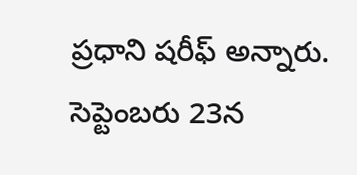ప్రధాని షరీఫ్ అన్నారు. సెప్టెంబరు 23న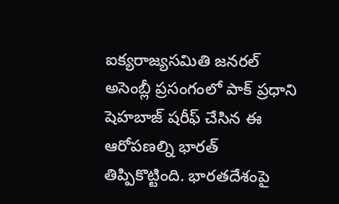ఐక్యరాజ్యసమితి జనరల్ అసెంబ్లీ ప్రసంగంలో పాక్ ప్రధాని షెహబాజ్ షరీఫ్ చేసిన ఈ ఆరోపణల్ని భారత్ తిప్పికొట్టింది. భారతదేశంపై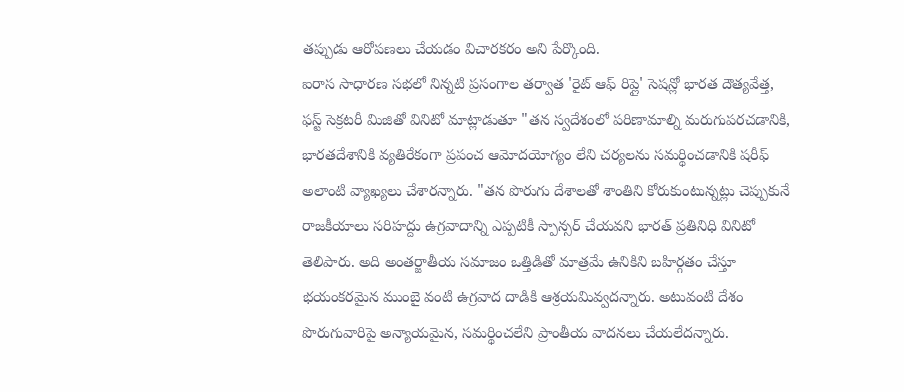తప్పుడు ఆరోపణలు చేయడం విచారకరం అని పేర్కొంది.
ఐరాస సాధారణ సభలో నిన్నటి ప్రసంగాల తర్వాత 'రైట్ ఆఫ్ రిప్లై' సెషన్లో భారత దౌత్యవేత్త, ఫస్ట్ సెక్రటరీ మిజితో వినిటో మాట్లాడుతూ "తన స్వదేశంలో పరిణామాల్ని మరుగుపరచడానికి, భారతదేశానికి వ్యతిరేకంగా ప్రపంచ ఆమోదయోగ్యం లేని చర్యలను సమర్థించడానికి షరీఫ్ అలాంటి వ్యాఖ్యలు చేశారన్నారు. "తన పొరుగు దేశాలతో శాంతిని కోరుకుంటున్నట్లు చెప్పుకునే రాజకీయాలు సరిహద్దు ఉగ్రవాదాన్ని ఎప్పటికీ స్పాన్సర్ చేయవని భారత్ ప్రతినిధి వినిటో తెలిపారు. అది అంతర్జాతీయ సమాజం ఒత్తిడితో మాత్రమే ఉనికిని బహిర్గతం చేస్తూ భయంకరమైన ముంబై వంటి ఉగ్రవాద దాడికి ఆశ్రయమివ్వదన్నారు. అటువంటి దేశం పొరుగువారిపై అన్యాయమైన, సమర్థించలేని ప్రాంతీయ వాదనలు చేయలేదన్నారు.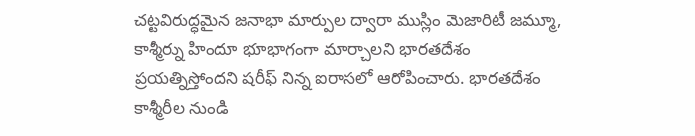చట్టవిరుద్ధమైన జనాభా మార్పుల ద్వారా ముస్లిం మెజారిటీ జమ్మూ, కాశ్మీర్ను హిందూ భూభాగంగా మార్చాలని భారతదేశం ప్రయత్నిస్తోందని షరీఫ్ నిన్న ఐరాసలో ఆరోపించారు. భారతదేశం కాశ్మీరీల నుండి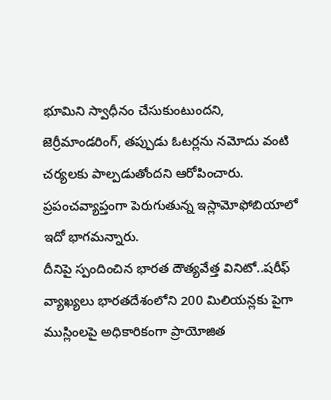భూమిని స్వాధీనం చేసుకుంటుందని, జెర్రీమాండరింగ్, తప్పుడు ఓటర్లను నమోదు వంటి చర్యలకు పాల్పడుతోందని ఆరోపించారు. ప్రపంచవ్యాప్తంగా పెరుగుతున్న ఇస్లామోఫోబియాలో ఇదో భాగమన్నారు.
దీనిపై స్పందించిన భారత దౌత్యవేత్త వినిటో..షరీఫ్ వ్యాఖ్యలు భారతదేశంలోని 200 మిలియన్లకు పైగా ముస్లింలపై అధికారికంగా ప్రాయోజిత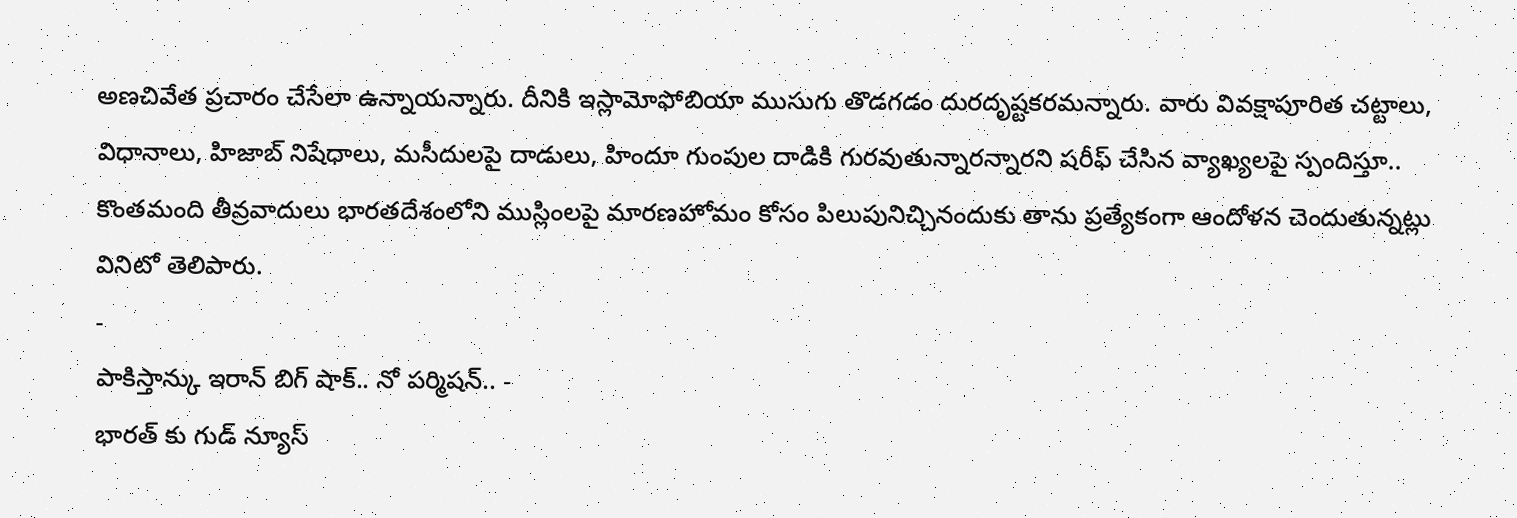అణచివేత ప్రచారం చేసేలా ఉన్నాయన్నారు. దీనికి ఇస్లామోఫోబియా ముసుగు తొడగడం దురదృష్టకరమన్నారు. వారు వివక్షాపూరిత చట్టాలు, విధానాలు, హిజాబ్ నిషేధాలు, మసీదులపై దాడులు, హిందూ గుంపుల దాడికి గురవుతున్నారన్నారని షరీఫ్ చేసిన వ్యాఖ్యలపై స్పందిస్తూ.. కొంతమంది తీవ్రవాదులు భారతదేశంలోని ముస్లింలపై మారణహోమం కోసం పిలుపునిచ్చినందుకు తాను ప్రత్యేకంగా ఆందోళన చెందుతున్నట్లు వినిటో తెలిపారు.
-
పాకిస్తాన్కు ఇరాన్ బిగ్ షాక్.. నో పర్మిషన్.. -
భారత్ కు గుడ్ న్యూస్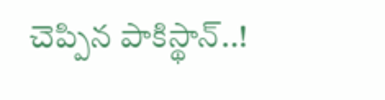చెప్పిన పాకిస్థాన్..!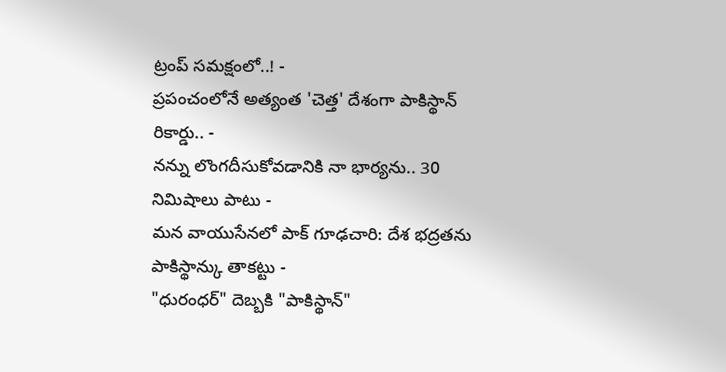ట్రంప్ సమక్షంలో..! -
ప్రపంచంలోనే అత్యంత 'చెత్త' దేశంగా పాకిస్థాన్ రికార్డు.. -
నన్ను లొంగదీసుకోవడానికి నా భార్యను.. 30 నిమిషాలు పాటు -
మన వాయుసేనలో పాక్ గూఢచారి: దేశ భద్రతను పాకిస్థాన్కు తాకట్టు -
"ధురంధర్" దెబ్బకి "పాకిస్థాన్"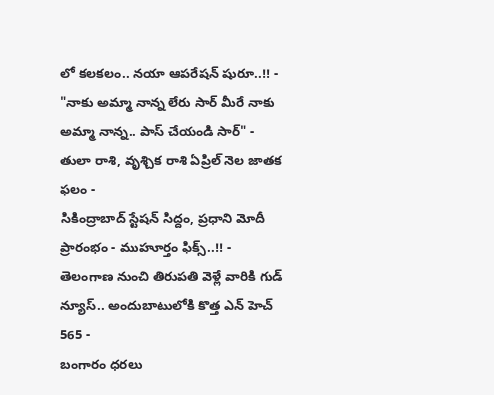లో కలకలం.. నయా ఆపరేషన్ షురూ..!! -
"నాకు అమ్మా నాన్న లేరు సార్ మీరే నాకు అమ్మా నాన్న.. పాస్ చేయండి సార్" -
తులా రాశి, వృశ్చిక రాశి ఏప్రిల్ నెల జాతక ఫలం -
సికింద్రాబాద్ స్టేషన్ సిద్దం, ప్రధాని మోదీ ప్రారంభం - ముహూర్తం ఫిక్స్..!! -
తెలంగాణ నుంచి తిరుపతి వెళ్లే వారికి గుడ్ న్యూస్.. అందుబాటులోకి కొత్త ఎన్ హెచ్ 565 -
బంగారం ధరలు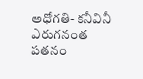అధోగతి- కనీవినీ ఎరుగనంత పతనం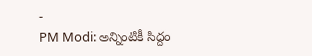-
PM Modi: అన్నింటికీ సిద్దం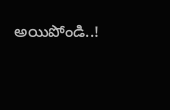అయిపోండి..!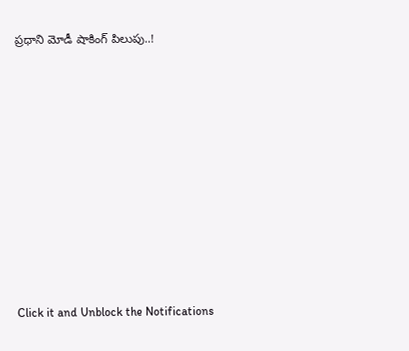ప్రధాని మోడీ షాకింగ్ పిలుపు..!












Click it and Unblock the Notifications